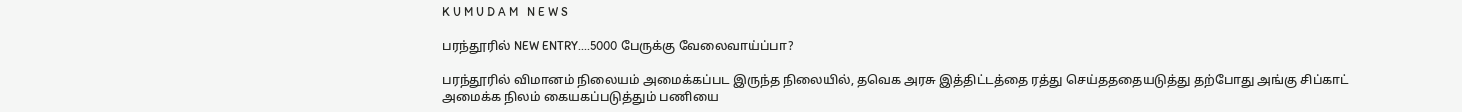K U M U D A M   N E W S

பரந்தூரில் NEW ENTRY....5000 பேருக்கு வேலைவாய்ப்பா?

பரந்தூரில் விமானம் நிலையம் அமைக்கப்பட இருந்த நிலையில், தவெக அரசு இத்திட்டத்தை ரத்து செய்தததையடுத்து தற்போது அங்கு சிப்காட் அமைக்க நிலம் கையகப்படுத்தும் பணியை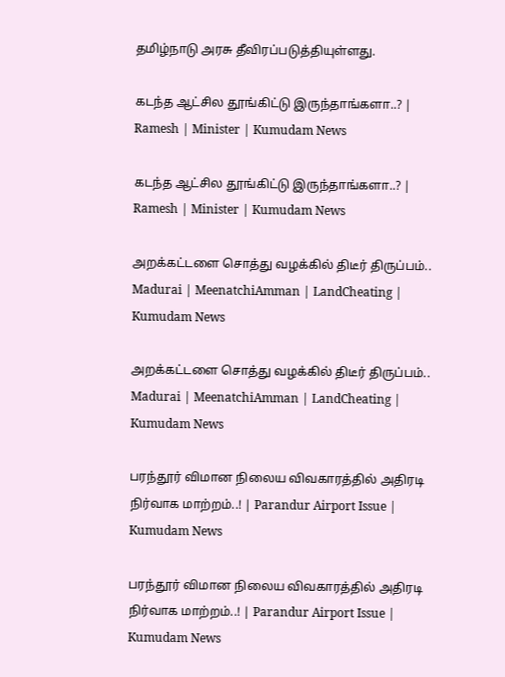தமிழ்நாடு அரசு தீவிரப்படுத்தியுள்ளது.

கடந்த ஆட்சில தூங்கிட்டு இருந்தாங்களா..? | Ramesh | Minister | Kumudam News

கடந்த ஆட்சில தூங்கிட்டு இருந்தாங்களா..? | Ramesh | Minister | Kumudam News

அறக்கட்டளை சொத்து வழக்கில் திடீர் திருப்பம்.. Madurai | MeenatchiAmman | LandCheating | Kumudam News

அறக்கட்டளை சொத்து வழக்கில் திடீர் திருப்பம்.. Madurai | MeenatchiAmman | LandCheating | Kumudam News

பரந்தூர் விமான நிலைய விவகாரத்தில் அதிரடி நிர்வாக மாற்றம்..! | Parandur Airport Issue | Kumudam News

பரந்தூர் விமான நிலைய விவகாரத்தில் அதிரடி நிர்வாக மாற்றம்..! | Parandur Airport Issue | Kumudam News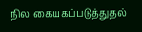நில கையகப்படுத்துதல்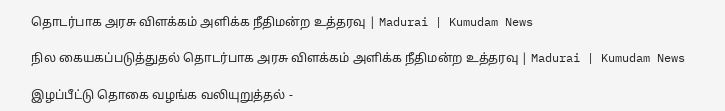தொடர்பாக அரசு விளக்கம் அளிக்க நீதிமன்ற உத்தரவு | Madurai | Kumudam News

நில கையகப்படுத்துதல் தொடர்பாக அரசு விளக்கம் அளிக்க நீதிமன்ற உத்தரவு | Madurai | Kumudam News

இழப்பீட்டு தொகை வழங்க வலியுறுத்தல் -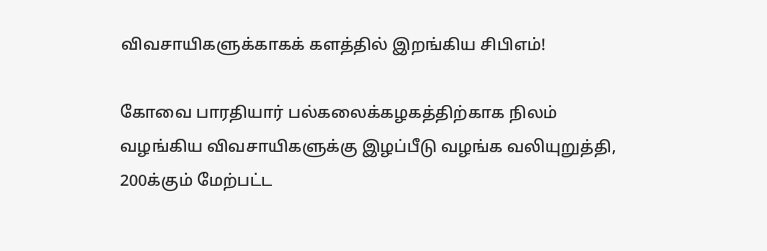விவசாயிகளுக்காகக் களத்தில் இறங்கிய சிபிஎம்!

கோவை பாரதியார் பல்கலைக்கழகத்திற்காக நிலம் வழங்கிய விவசாயிகளுக்கு இழப்பீடு வழங்க வலியுறுத்தி, 200க்கும் மேற்பட்ட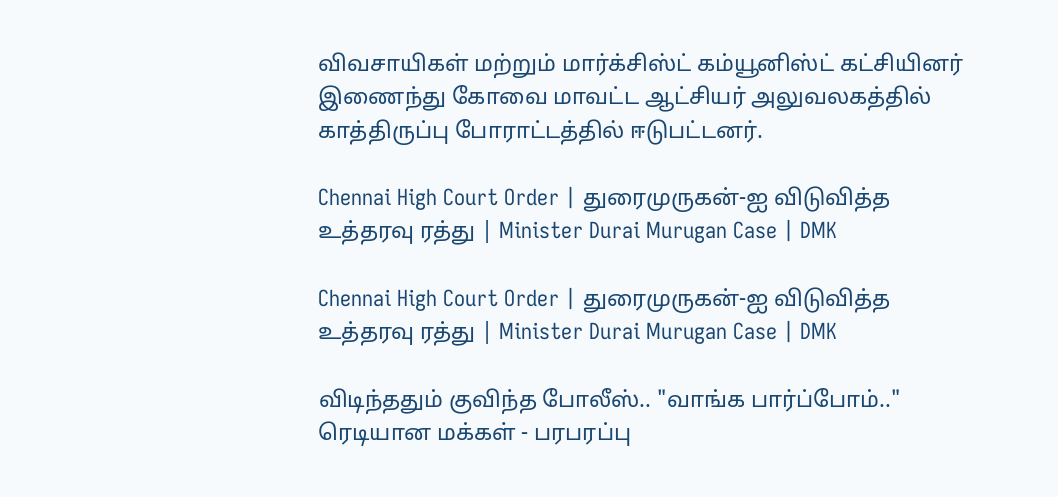விவசாயிகள் மற்றும் மார்க்சிஸ்ட் கம்யூனிஸ்ட் கட்சியினர் இணைந்து கோவை மாவட்ட ஆட்சியர் அலுவலகத்தில் காத்திருப்பு போராட்டத்தில் ஈடுபட்டனர்.

Chennai High Court Order | துரைமுருகன்-ஐ விடுவித்த உத்தரவு ரத்து | Minister Durai Murugan Case | DMK

Chennai High Court Order | துரைமுருகன்-ஐ விடுவித்த உத்தரவு ரத்து | Minister Durai Murugan Case | DMK

விடிந்ததும் குவிந்த போலீஸ்.. "வாங்க பார்ப்போம்.." ரெடியான மக்கள் - பரபரப்பு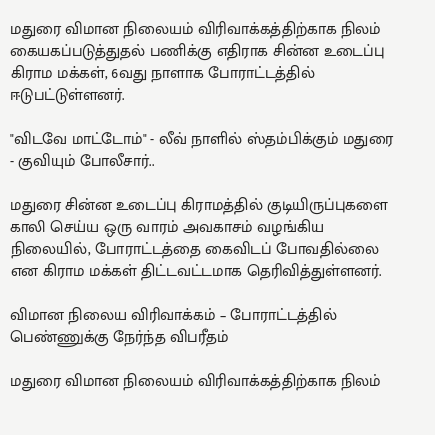மதுரை விமான நிலையம் விரிவாக்கத்திற்காக நிலம் கையகப்படுத்துதல் பணிக்கு எதிராக சின்ன உடைப்பு கிராம மக்கள், 6வது நாளாக போராட்டத்தில் ஈடுபட்டுள்ளனர்.

"விடவே மாட்டோம்" - லீவ் நாளில் ஸ்தம்பிக்கும் மதுரை - குவியும் போலீசார்..

மதுரை சின்ன உடைப்பு கிராமத்தில் குடியிருப்புகளை காலி செய்ய ஒரு வாரம் அவகாசம் வழங்கிய நிலையில், போராட்டத்தை கைவிடப் போவதில்லை என கிராம மக்கள் திட்டவட்டமாக தெரிவித்துள்ளனர்.

விமான நிலைய விரிவாக்கம் – போராட்டத்தில் பெண்ணுக்கு நேர்ந்த விபரீதம்

மதுரை விமான நிலையம் விரிவாக்கத்திற்காக நிலம்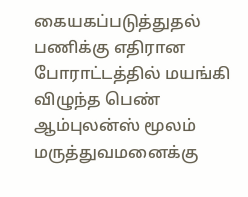கையகப்படுத்துதல் பணிக்கு எதிரான போராட்டத்தில் மயங்கி விழுந்த பெண் ஆம்புலன்ஸ் மூலம் மருத்துவமனைக்கு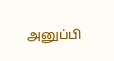அனுப்பி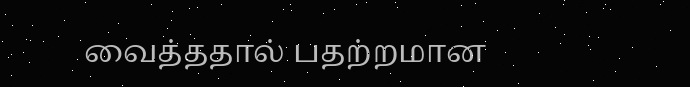வைத்ததால் பதற்றமான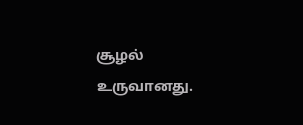சூழல் உருவானது.